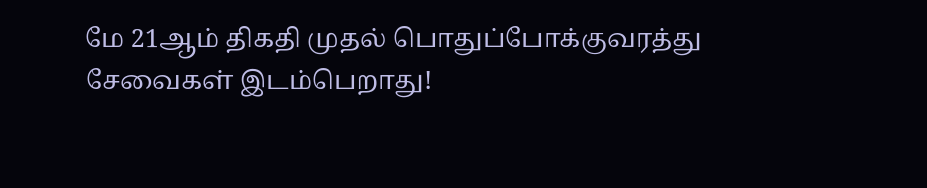மே 21ஆம் திகதி முதல் பொதுப்போக்குவரத்து சேவைகள் இடம்பெறாது!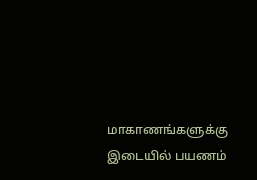மாகாணங்களுக்கு இடையில் பயணம்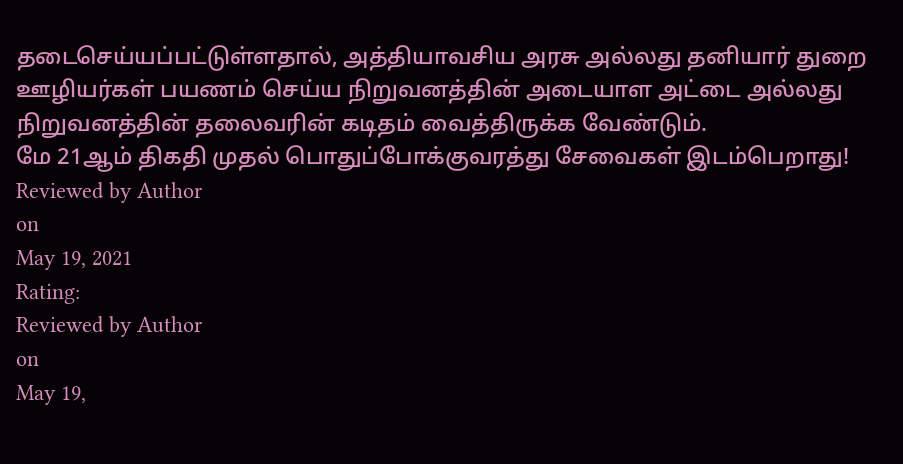தடைசெய்யப்பட்டுள்ளதால், அத்தியாவசிய அரசு அல்லது தனியார் துறை ஊழியர்கள் பயணம் செய்ய நிறுவனத்தின் அடையாள அட்டை அல்லது நிறுவனத்தின் தலைவரின் கடிதம் வைத்திருக்க வேண்டும்.
மே 21ஆம் திகதி முதல் பொதுப்போக்குவரத்து சேவைகள் இடம்பெறாது!
Reviewed by Author
on
May 19, 2021
Rating:
Reviewed by Author
on
May 19,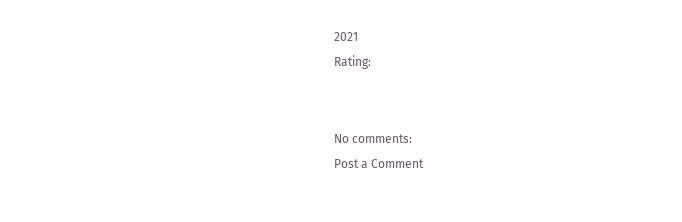2021
Rating:


No comments:
Post a Comment